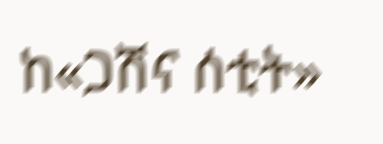ከ«ጋሽና ሰቲት»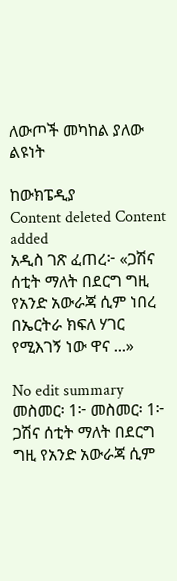ለውጦች መካከል ያለው ልዩነት

ከውክፔዲያ
Content deleted Content added
አዲስ ገጽ ፈጠረ፦ «ጋሽና ሰቲት ማለት በደርግ ግዚ የአንድ አውራጃ ሲም ነበረ በኤርትራ ክፍለ ሃገር የሚእገኝ ነው ዋና ...»

No edit summary
መስመር፡ 1፦ መስመር፡ 1፦
ጋሽና ሰቲት ማለት በደርግ ግዚ የአንድ አውራጃ ሲም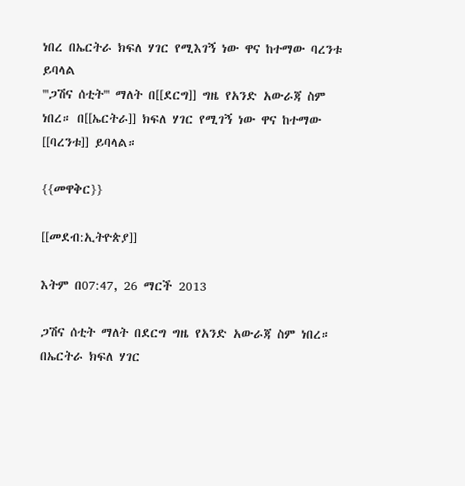ነበረ በኤርትራ ክፍለ ሃገር የሚእገኝ ነው ዋና ከተማው ባረንቱ ይባላል
'''ጋሽና ሰቲት''' ማለት በ[[ደርግ]] ግዜ የአንድ አውራጃ ስም ነበረ። በ[[ኤርትራ]] ክፍለ ሃገር የሚገኝ ነው ዋና ከተማው [[ባረንቱ]] ይባላል።

{{መዋቅር}}

[[መደብ:ኢትዮጵያ]]

እትም በ07:47, 26 ማርች 2013

ጋሽና ሰቲት ማለት በደርግ ግዜ የአንድ አውራጃ ስም ነበረ። በኤርትራ ክፍለ ሃገር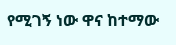የሚገኝ ነው ዋና ከተማው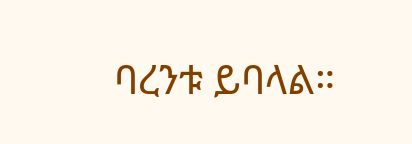ባረንቱ ይባላል።